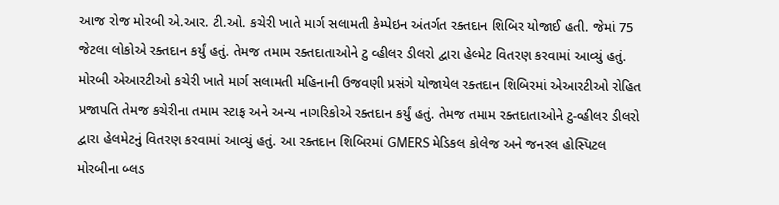આજ રોજ મોરબી એ.આર. ટી.ઓ. કચેરી ખાતે માર્ગ સલામતી કેમ્પેઇન અંતર્ગત રક્તદાન શિબિર યોજાઈ હતી. જેમાં 75 જેટલા લોકોએ રક્તદાન કર્યું હતું. તેમજ તમામ રક્તદાતાઓને ટુ વ્હીલર ડીલરો દ્વારા હેલ્મેટ વિતરણ કરવામાં આવ્યું હતું.
મોરબી એઆરટીઓ કચેરી ખાતે માર્ગ સલામતી મહિનાની ઉજવણી પ્રસંગે યોજાયેલ રક્તદાન શિબિરમાં એઆરટીઓ રોહિત પ્રજાપતિ તેમજ કચેરીના તમામ સ્ટાફ અને અન્ય નાગરિકોએ રક્તદાન કર્યું હતું. તેમજ તમામ રક્તદાતાઓને ટુ-વ્હીલર ડીલરો દ્વારા હેલમેટનું વિતરણ કરવામાં આવ્યું હતું. આ રક્તદાન શિબિરમાં GMERS મેડિકલ કોલેજ અને જનરલ હોસ્પિટલ મોરબીના બ્લડ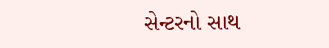સેન્ટરનો સાથ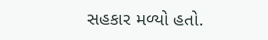સહકાર મળ્યો હતો.